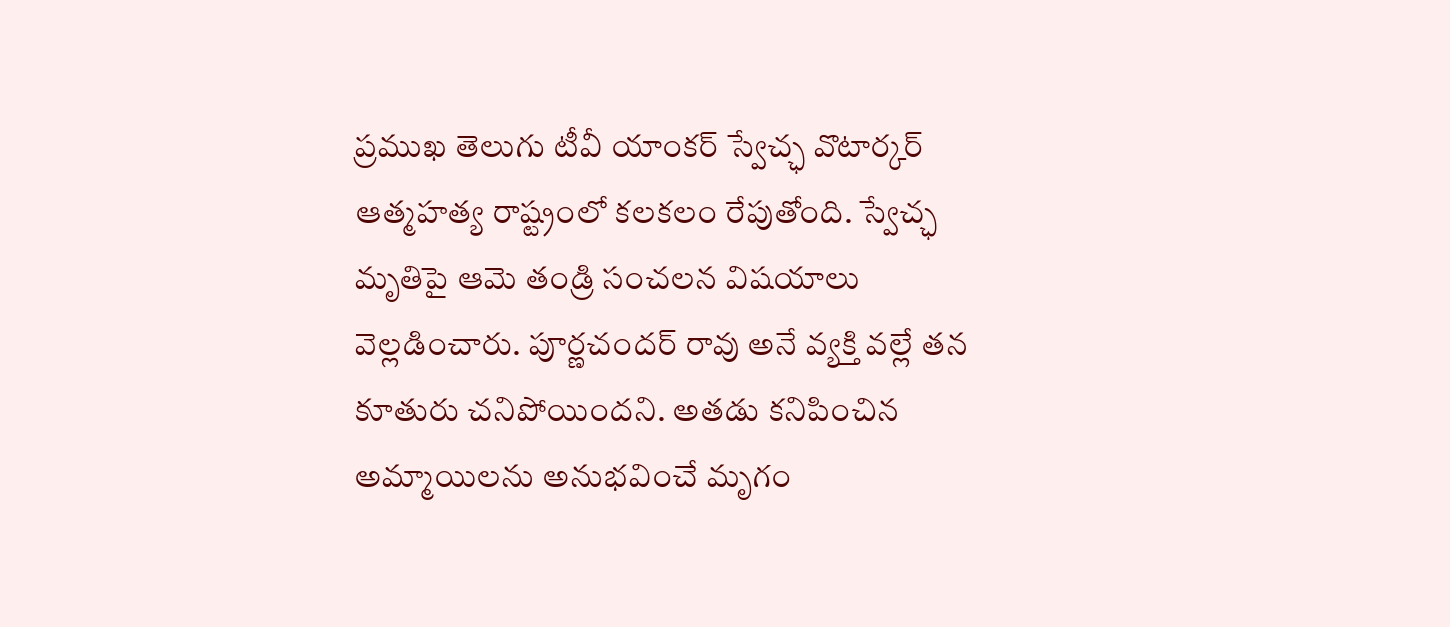ప్రముఖ తెలుగు టీవీ యాంకర్ స్వేచ్ఛ వొటార్కర్ ఆత్మహత్య రాష్ట్రంలో కలకలం రేపుతోంది. స్వేచ్ఛ మృతిపై ఆమె తండ్రి సంచలన విషయాలు వెల్లడించారు. పూర్ణచందర్ రావు అనే వ్యక్తి వల్లే తన కూతురు చనిపోయిందని. అతడు కనిపించిన అమ్మాయిలను అనుభవించే మృగం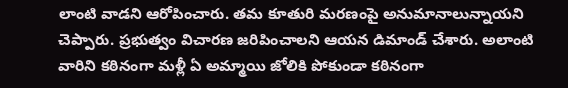లాంటి వాడని ఆరోపించారు. తమ కూతురి మరణంపై అనుమానాలున్నాయని చెప్పారు. ప్రభుత్వం విచారణ జరిపించాలని ఆయన డిమాండ్ చేశారు. అలాంటి వారిని కఠినంగా మళ్లీ ఏ అమ్మాయి జోలికి పోకుండా కఠినంగా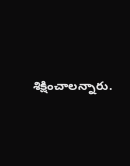శిక్షించాలన్నారు.